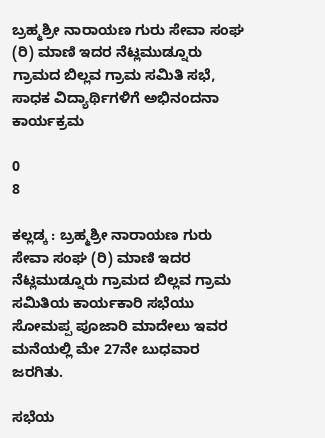ಬ್ರಹ್ಮಶ್ರೀ ನಾರಾಯಣ ಗುರು ಸೇವಾ ಸಂಘ (ರಿ) ಮಾಣಿ ಇದರ ನೆಟ್ಲಮುಡ್ನೂರು ಗ್ರಾಮದ ಬಿಲ್ಲವ ಗ್ರಾಮ ಸಮಿತಿ ಸಭೆ, ಸಾಧಕ ವಿದ್ಯಾರ್ಥಿಗಳಿಗೆ ಅಭಿನಂದನಾ ಕಾರ್ಯಕ್ರಮ

0
8

ಕಲ್ಲಡ್ಕ : ಬ್ರಹ್ಮಶ್ರೀ ನಾರಾಯಣ ಗುರು ಸೇವಾ ಸಂಘ (ರಿ) ಮಾಣಿ ಇದರ ನೆಟ್ಲಮುಡ್ನೂರು ಗ್ರಾಮದ ಬಿಲ್ಲವ ಗ್ರಾಮ ಸಮಿತಿಯ ಕಾರ್ಯಕಾರಿ ಸಭೆಯು ಸೋಮಪ್ಪ ಪೂಜಾರಿ ಮಾದೇಲು ಇವರ ಮನೆಯಲ್ಲಿ ಮೇ 27ನೇ ಬುಧವಾರ ಜರಗಿತು.

ಸಭೆಯ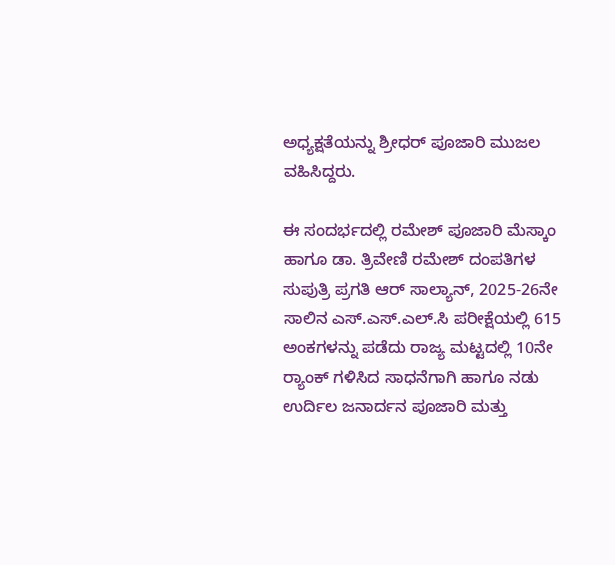ಅಧ್ಯಕ್ಷತೆಯನ್ನು ಶ್ರೀಧರ್ ಪೂಜಾರಿ ಮುಜಲ ವಹಿಸಿದ್ದರು.

ಈ ಸಂದರ್ಭದಲ್ಲಿ ರಮೇಶ್ ಪೂಜಾರಿ ಮೆಸ್ಕಾಂ ಹಾಗೂ ಡಾ. ತ್ರಿವೇಣಿ ರಮೇಶ್ ದಂಪತಿಗಳ ಸುಪುತ್ರಿ ಪ್ರಗತಿ ಆರ್ ಸಾಲ್ಯಾನ್, 2025-26ನೇ ಸಾಲಿನ ಎಸ್.ಎಸ್.ಎಲ್.ಸಿ ಪರೀಕ್ಷೆಯಲ್ಲಿ 615 ಅಂಕಗಳನ್ನು ಪಡೆದು ರಾಜ್ಯ ಮಟ್ಟದಲ್ಲಿ 10ನೇ ರ‍್ಯಾಂಕ್ ಗಳಿಸಿದ ಸಾಧನೆಗಾಗಿ ಹಾಗೂ ನಡು ಉರ್ದಿಲ ಜನಾರ್ದನ ಪೂಜಾರಿ ಮತ್ತು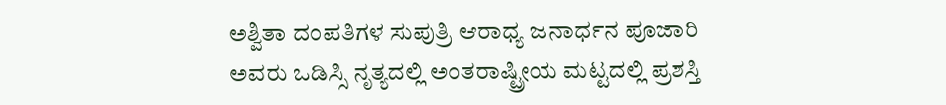ಅಶ್ವಿತಾ ದಂಪತಿಗಳ ಸುಪುತ್ರಿ ಆರಾಧ್ಯ ಜನಾರ್ಧನ ಪೂಜಾರಿ ಅವರು ಒಡಿಸ್ಸಿ ನೃತ್ಯದಲ್ಲಿ ಅಂತರಾಷ್ಟ್ರೀಯ ಮಟ್ಟದಲ್ಲಿ ಪ್ರಶಸ್ತಿ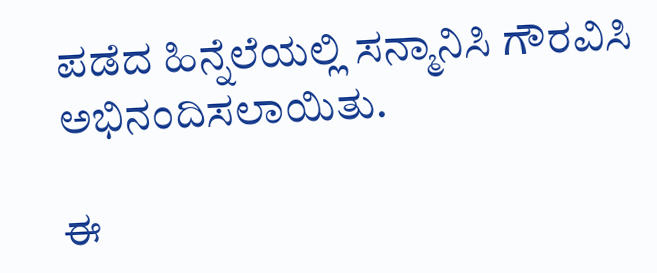ಪಡೆದ ಹಿನ್ನೆಲೆಯಲ್ಲಿ ಸನ್ಮಾನಿಸಿ ಗೌರವಿಸಿ ಅಭಿನಂದಿಸಲಾಯಿತು.

ಈ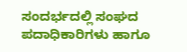ಸಂದರ್ಭದಲ್ಲಿ ಸಂಘದ ಪದಾಧಿಕಾರಿಗಳು ಹಾಗೂ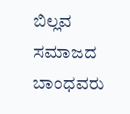ಬಿಲ್ಲವ ಸಮಾಜದ ಬಾಂಧವರು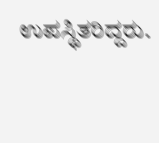ಉಪಸ್ಥಿತರಿದ್ದರು.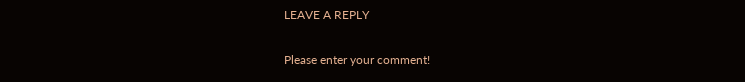LEAVE A REPLY

Please enter your comment!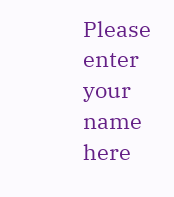Please enter your name here